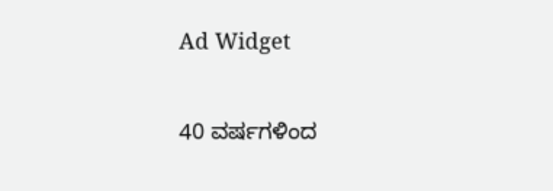Ad Widget

40 ವರ್ಷಗಳಿಂದ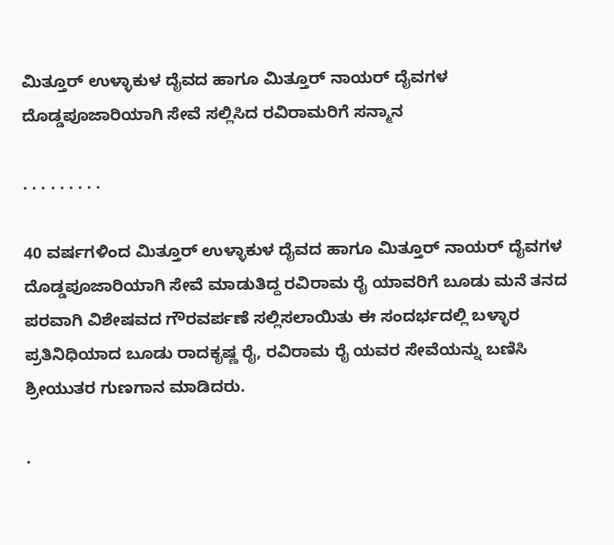ಮಿತ್ತೂರ್ ಉಳ್ಳಾಕುಳ ದೈವದ ಹಾಗೂ ಮಿತ್ತೂರ್ ನಾಯರ್ ದೈವಗಳ ದೊಡ್ಡಪೂಜಾರಿಯಾಗಿ ಸೇವೆ ಸಲ್ಲಿಸಿದ ರವಿರಾಮರಿಗೆ ಸನ್ಮಾನ

. . . . . . . . .

40 ವರ್ಷಗಳಿಂದ ಮಿತ್ತೂರ್ ಉಳ್ಳಾಕುಳ ದೈವದ ಹಾಗೂ ಮಿತ್ತೂರ್ ನಾಯರ್ ದೈವಗಳ ದೊಡ್ಡಪೂಜಾರಿಯಾಗಿ ಸೇವೆ ಮಾಡುತಿದ್ದ ರವಿರಾಮ ರೈ ಯಾವರಿಗೆ ಬೂಡು ಮನೆ ತನದ ಪರವಾಗಿ ವಿಶೇಷವದ ಗೌರವರ್ಪಣೆ ಸಲ್ಲಿಸಲಾಯಿತು ಈ ಸಂದರ್ಭದಲ್ಲಿ ಬಳ್ಳಾರ ಪ್ರತಿನಿಧಿಯಾದ ಬೂಡು ರಾದಕೃಷ್ಣ ರೈ, ರವಿರಾಮ ರೈ ಯವರ ಸೇವೆಯನ್ನು ಬಣಿಸಿ ಶ್ರೀಯುತರ ಗುಣಗಾನ ಮಾಡಿದರು.

.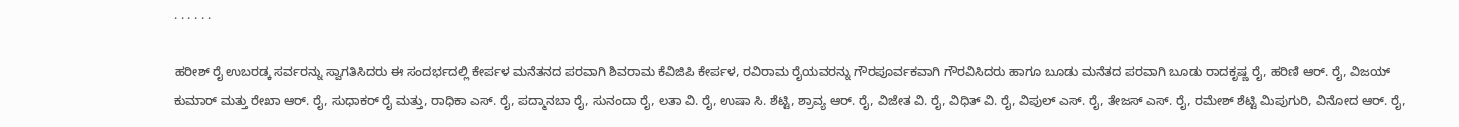. . . . . .

ಹರೀಶ್ ರೈ ಉಬರಡ್ಕ ಸರ್ವರನ್ನು ಸ್ವಾಗತಿಸಿದರು ಈ ಸಂದರ್ಭದಲ್ಲಿ ಕೇರ್ಪಳ ಮನೆತನದ ಪರವಾಗಿ ಶಿವರಾಮ ಕೆವಿಜಿಪಿ ಕೇರ್ಪಳ, ರವಿರಾಮ ರೈಯವರನ್ನು ಗೌರಪೂರ್ವಕವಾಗಿ ಗೌರವಿಸಿದರು ಹಾಗೂ ಬೂಡು ಮನೆತದ ಪರವಾಗಿ ಬೂಡು ರಾದಕೃಷ್ಣ ರೈ, ಹರಿಣಿ ಆರ್. ರೈ, ವಿಜಯ್ ಕುಮಾರ್ ಮತ್ತು ರೇಖಾ ಆರ್. ರೈ, ಸುಧಾಕರ್ ರೈ ಮತ್ತು, ರಾಧಿಕಾ ಎಸ್. ರೈ, ಪದ್ಮಾನಬಾ ರೈ, ಸುನಂದಾ ರೈ, ಲತಾ ವಿ. ರೈ, ಉಷಾ ಸಿ. ಶೆಟ್ಟಿ, ಶ್ರಾವ್ಯ ಆರ್. ರೈ, ವಿಜೇತ ವಿ. ರೈ, ವಿಧಿತ್ ವಿ. ರೈ, ವಿಪುಲ್ ಎಸ್. ರೈ, ತೇಜಸ್ ಎಸ್. ರೈ, ರಮೇಶ್ ಶೆಟ್ಟಿ ಮಿಪುಗುರಿ, ವಿನೋದ ಆರ್. ರೈ,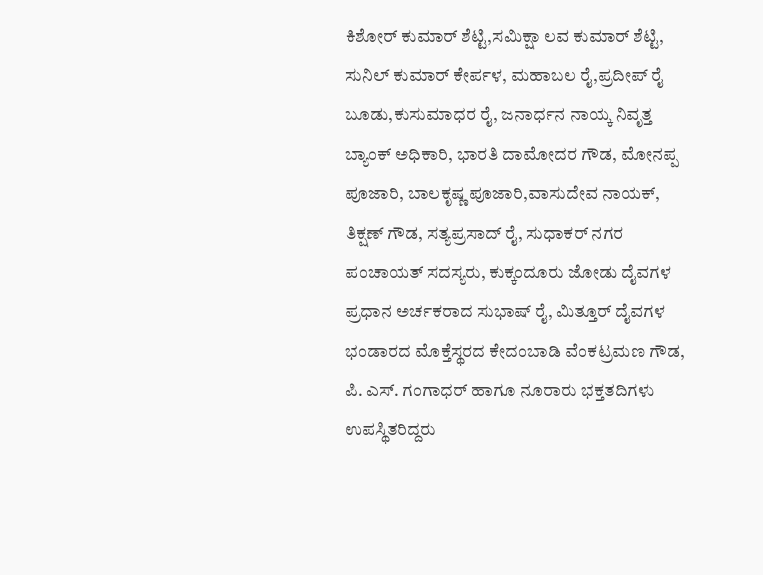ಕಿಶೋರ್ ಕುಮಾರ್ ಶೆಟ್ಟಿ,ಸಮಿಕ್ಷಾ ಲವ ಕುಮಾರ್ ಶೆಟ್ಟಿ, ಸುನಿಲ್ ಕುಮಾರ್ ಕೇರ್ಪಳ, ಮಹಾಬಲ ರೈ,ಪ್ರದೀಪ್ ರೈ ಬೂಡು,ಕುಸುಮಾಧರ ರೈ, ಜನಾರ್ಧನ ನಾಯ್ಕ ನಿವೃತ್ತ ಬ್ಯಾಂಕ್ ಅಧಿಕಾರಿ, ಭಾರತಿ ದಾಮೋದರ ಗೌಡ, ಮೋನಪ್ಪ ಪೂಜಾರಿ, ಬಾಲಕೃಷ್ಣ ಪೂಜಾರಿ,ವಾಸುದೇವ ನಾಯಕ್, ತಿಕ್ಷಣ್ ಗೌಡ, ಸತ್ಯಪ್ರಸಾದ್ ರೈ, ಸುಧಾಕರ್ ನಗರ ಪಂಚಾಯತ್ ಸದಸ್ಯರು, ಕುಕ್ಕಂದೂರು ಜೋಡು ದೈವಗಳ ಪ್ರಧಾನ ಅರ್ಚಕರಾದ ಸುಭಾಷ್ ರೈ, ಮಿತ್ತೂರ್ ದೈವಗಳ ಭಂಡಾರದ ಮೊಕ್ತೆಸ್ಥರದ ಕೇದಂಬಾಡಿ ವೆಂಕಟ್ರಮಣ ಗೌಡ, ಪಿ. ಎಸ್. ಗಂಗಾಧರ್ ಹಾಗೂ ನೂರಾರು ಭಕ್ತತದಿಗಳು ಉಪಸ್ಥಿತರಿದ್ದರು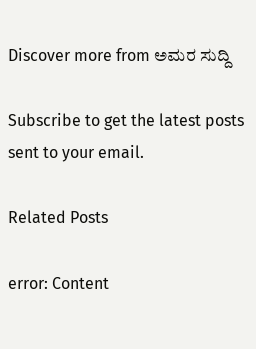Discover more from ಅಮರ ಸುದ್ದಿ

Subscribe to get the latest posts sent to your email.

Related Posts

error: Content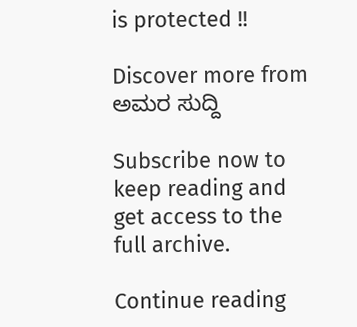is protected !!

Discover more from ಅಮರ ಸುದ್ದಿ

Subscribe now to keep reading and get access to the full archive.

Continue reading